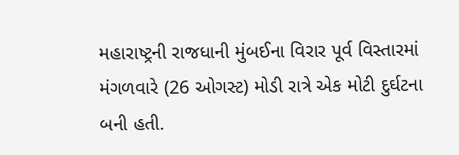મહારાષ્ટ્રની રાજધાની મુંબઈના વિરાર પૂર્વ વિસ્તારમાં મંગળવારે (26 ઓગસ્ટ) મોડી રાત્રે એક મોટી દુર્ઘટના બની હતી.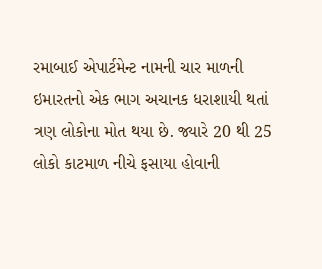રમાબાઈ એપાર્ટમેન્ટ નામની ચાર માળની ઇમારતનો એક ભાગ અચાનક ધરાશાયી થતાં ત્રણ લોકોના મોત થયા છે. જ્યારે 20 થી 25 લોકો કાટમાળ નીચે ફસાયા હોવાની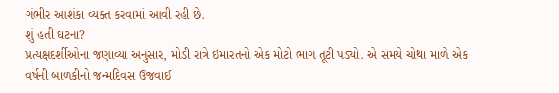ગંભીર આશંકા વ્યક્ત કરવામાં આવી રહી છે.
શું હતી ઘટના?
પ્રત્યક્ષદર્શીઓના જણાવ્યા અનુસાર, મોડી રાત્રે ઇમારતનો એક મોટો ભાગ તૂટી પડ્યો. એ સમયે ચોથા માળે એક વર્ષની બાળકીનો જન્મદિવસ ઉજવાઈ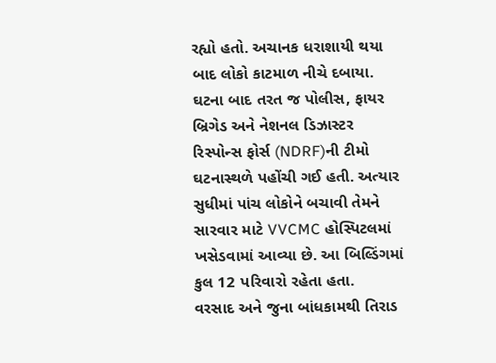રહ્યો હતો. અચાનક ધરાશાયી થયા બાદ લોકો કાટમાળ નીચે દબાયા.
ઘટના બાદ તરત જ પોલીસ, ફાયર બ્રિગેડ અને નેશનલ ડિઝાસ્ટર રિસ્પોન્સ ફોર્સ (NDRF)ની ટીમો ઘટનાસ્થળે પહોંચી ગઈ હતી. અત્યાર સુધીમાં પાંચ લોકોને બચાવી તેમને સારવાર માટે VVCMC હોસ્પિટલમાં ખસેડવામાં આવ્યા છે. આ બિલ્ડિંગમાં કુલ 12 પરિવારો રહેતા હતા.
વરસાદ અને જુના બાંધકામથી તિરાડ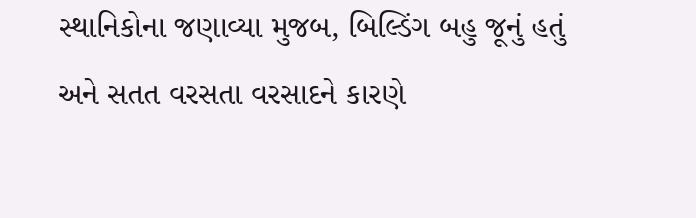સ્થાનિકોના જણાવ્યા મુજબ, બિલ્ડિંગ બહુ જૂનું હતું અને સતત વરસતા વરસાદને કારણે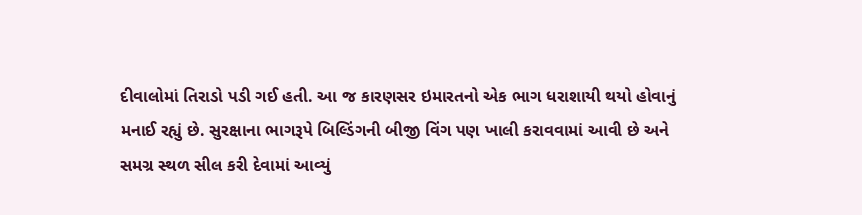દીવાલોમાં તિરાડો પડી ગઈ હતી. આ જ કારણસર ઇમારતનો એક ભાગ ધરાશાયી થયો હોવાનું મનાઈ રહ્યું છે. સુરક્ષાના ભાગરૂપે બિલ્ડિંગની બીજી વિંગ પણ ખાલી કરાવવામાં આવી છે અને સમગ્ર સ્થળ સીલ કરી દેવામાં આવ્યું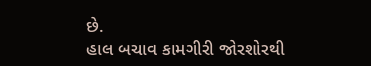છે.
હાલ બચાવ કામગીરી જોરશોરથી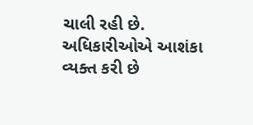ચાલી રહી છે. અધિકારીઓએ આશંકા વ્યક્ત કરી છે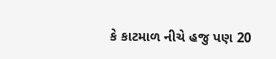કે કાટમાળ નીચે હજુ પણ 20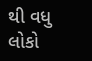થી વધુ લોકો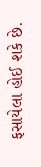ફસાયેલા હોઈ શકે છે.